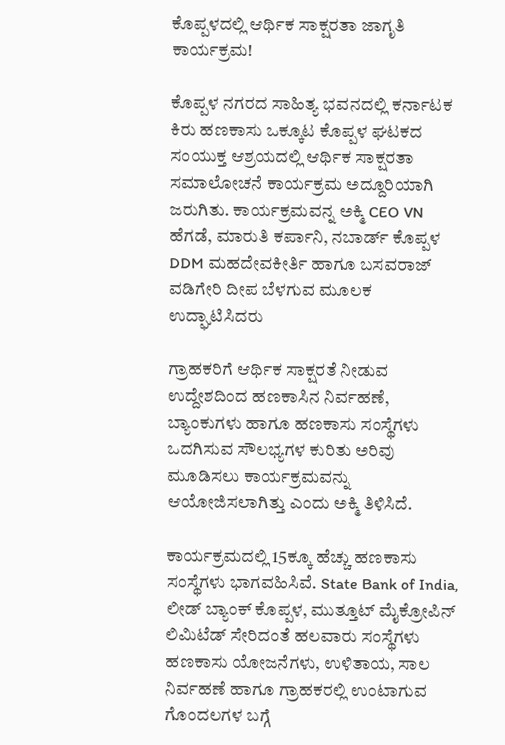ಕೊಪ್ಪಳದಲ್ಲಿ ಆರ್ಥಿಕ ಸಾಕ್ಷರತಾ ಜಾಗೃತಿ ಕಾರ್ಯಕ್ರಮ!

ಕೊಪ್ಪಳ ನಗರದ ಸಾಹಿತ್ಯ ಭವನದಲ್ಲಿ ಕರ್ನಾಟಕ ಕಿರು ಹಣಕಾಸು ಒಕ್ಕೂಟ ಕೊಪ್ಪಳ ಘಟಕದ ಸಂಯುಕ್ತ ಆಶ್ರಯದಲ್ಲಿ ಆರ್ಥಿಕ ಸಾಕ್ಷರತಾ ಸಮಾಲೋಚನೆ ಕಾರ್ಯಕ್ರಮ ಅದ್ದೂರಿಯಾಗಿ ಜರುಗಿತು. ಕಾರ್ಯಕ್ರಮವನ್ನ ಅಕ್ಮಿ CEO VN ಹೆಗಡೆ, ಮಾರುತಿ ಕರ್ಪಾನಿ, ನಬಾರ್ಡ್ ಕೊಪ್ಪಳ DDM ಮಹದೇವಕೀರ್ತಿ ಹಾಗೂ ಬಸವರಾಜ್ ವಡಿಗೇರಿ ದೀಪ ಬೆಳಗುವ ಮೂಲಕ ಉದ್ಘಾಟಿಸಿದರು

ಗ್ರಾಹಕರಿಗೆ ಆರ್ಥಿಕ ಸಾಕ್ಷರತೆ ನೀಡುವ ಉದ್ದೇಶದಿಂದ ಹಣಕಾಸಿನ ನಿರ್ವಹಣೆ, ಬ್ಯಾಂಕುಗಳು ಹಾಗೂ ಹಣಕಾಸು ಸಂಸ್ಥೆಗಳು ಒದಗಿಸುವ ಸೌಲಭ್ಯಗಳ ಕುರಿತು ಅರಿವು ಮೂಡಿಸಲು ಕಾರ್ಯಕ್ರಮವನ್ನು ಆಯೋಜಿಸಲಾಗಿತ್ತು ಎಂದು ಅಕ್ಮಿ ತಿಳಿಸಿದೆ.

ಕಾರ್ಯಕ್ರಮದಲ್ಲಿ 15ಕ್ಕೂ ಹೆಚ್ಚು ಹಣಕಾಸು ಸಂಸ್ಥೆಗಳು ಭಾಗವಹಿಸಿವೆ. State Bank of India, ಲೀಡ್ ಬ್ಯಾಂಕ್ ಕೊಪ್ಪಳ, ಮುತ್ತೂಟ್ ಮೈಕ್ರೋಪಿನ್ ಲಿಮಿಟೆಡ್ ಸೇರಿದಂತೆ ಹಲವಾರು ಸಂಸ್ಥೆಗಳು ಹಣಕಾಸು ಯೋಜನೆಗಳು, ಉಳಿತಾಯ, ಸಾಲ ನಿರ್ವಹಣೆ ಹಾಗೂ ಗ್ರಾಹಕರಲ್ಲಿ ಉಂಟಾಗುವ ಗೊಂದಲಗಳ ಬಗ್ಗೆ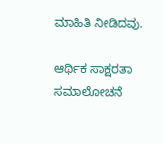ಮಾಹಿತಿ ನೀಡಿದವು.

ಆರ್ಥಿಕ ಸಾಕ್ಷರತಾ ಸಮಾಲೋಚನೆ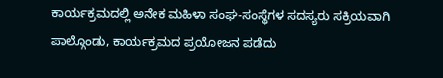ಕಾರ್ಯಕ್ರಮದಲ್ಲಿ ಅನೇಕ ಮಹಿಳಾ ಸಂಘ-ಸಂಸ್ಥೆಗಳ ಸದಸ್ಯರು ಸಕ್ರಿಯವಾಗಿ ಪಾಲ್ಗೊಂಡು, ಕಾರ್ಯಕ್ರಮದ ಪ್ರಯೋಜನ ಪಡೆದು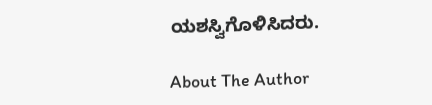ಯಶಸ್ವಿಗೊಳಿಸಿದರು.

About The Author